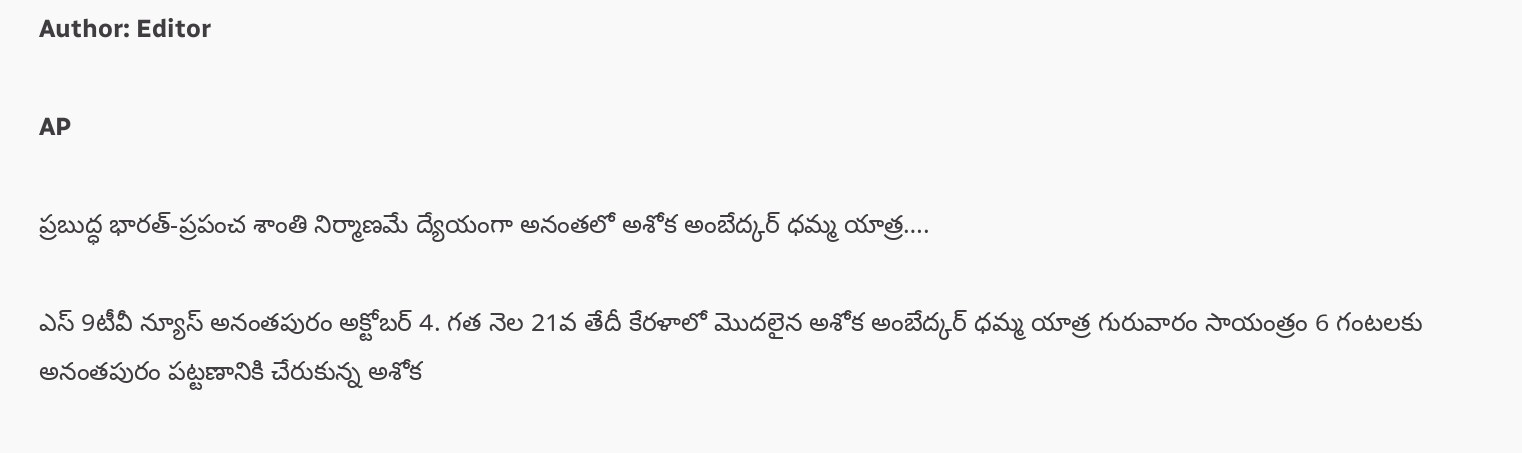Author: Editor

AP

ప్రబుద్ధ భారత్-ప్రపంచ శాంతి నిర్మాణమే ద్యేయంగా అనంతలో అశోక అంబేద్కర్ ధమ్మ యాత్ర….

ఎస్ 9టీవీ న్యూస్ అనంతపురం అక్టోబర్ 4. గత నెల 21వ తేదీ కేరళాలో మొదలైన అశోక అంబేద్కర్ ధమ్మ యాత్ర గురువారం సాయంత్రం 6 గంటలకు అనంతపురం పట్టణానికి చేరుకున్న అశోక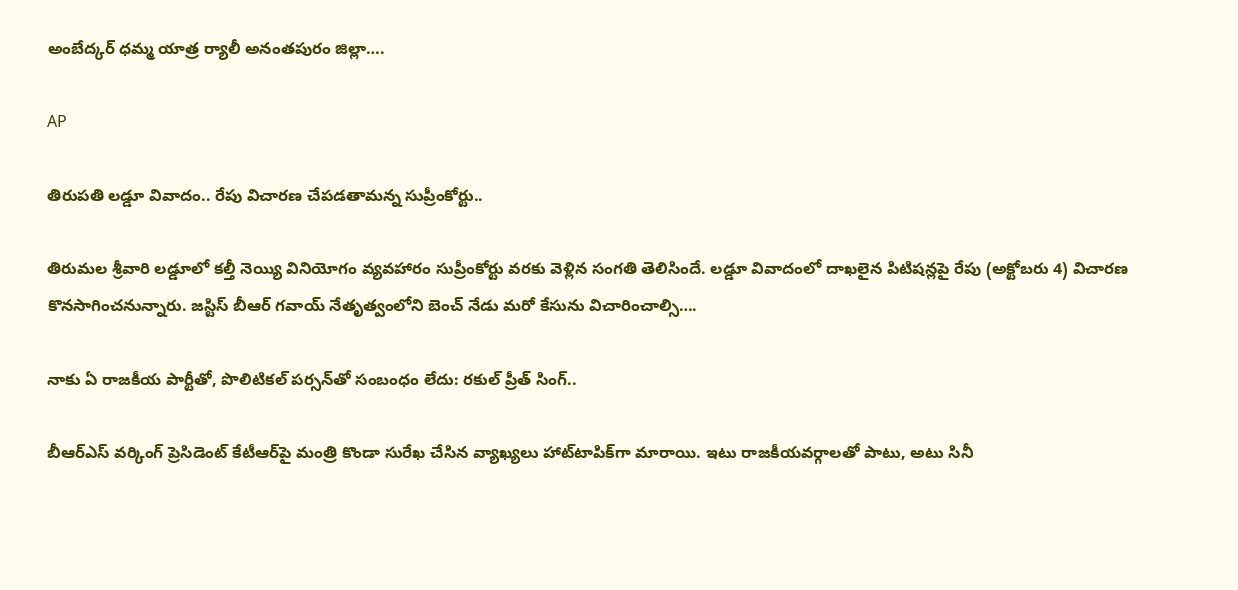అంబేద్కర్ ధమ్మ యాత్ర ర్యాలీ అనంతపురం జిల్లా….

AP

తిరుపతి లడ్డూ వివాదం.. రేపు విచారణ చేపడతామన్న సుప్రీంకోర్టు..

తిరుమల శ్రీవారి లడ్డూలో కల్తీ నెయ్యి వినియోగం వ్యవహారం సుప్రీంకోర్టు వరకు వెళ్లిన సంగతి తెలిసిందే. లడ్డూ వివాదంలో దాఖలైన పిటిషన్లపై రేపు (అక్టోబరు 4) విచారణ కొనసాగించనున్నారు. జస్టిస్ బీఆర్ గవాయ్ నేతృత్వంలోని బెంచ్ నేడు మరో కేసును విచారించాల్సి….

నాకు ఏ రాజకీయ పార్టీతో, పొలిటికల్‌ పర్సన్‌తో సంబంధం లేదు: రకుల్‌ ప్రీత్‌ సింగ్‌..

బీఆర్ఎస్ వర్కింగ్ ప్రెసిడెంట్ కేటీఆర్‌పై మంత్రి కొండా సురేఖ చేసిన వ్యాఖ్యలు హాట్‌టాపిక్‌గా మారాయి. ఇటు రాజకీయవర్గాలతో పాటు, అటు సినీ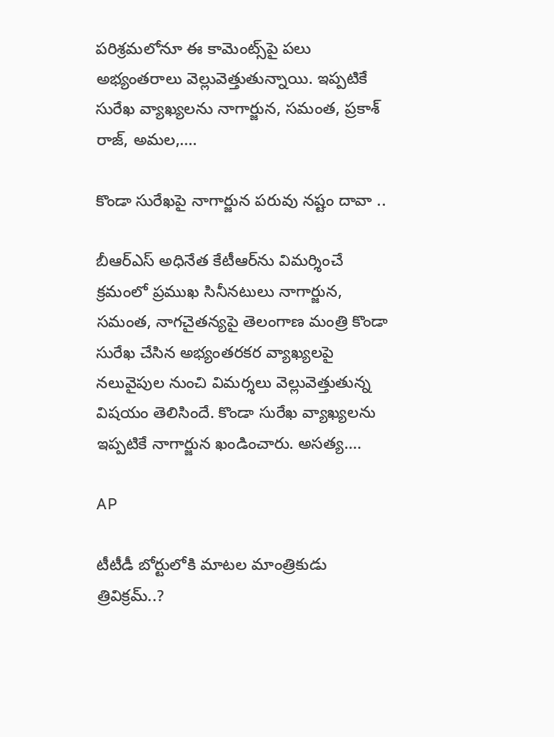పరిశ్రమలోనూ ఈ కామెంట్స్‌పై పలు అభ్యంతరాలు వెల్లువెత్తుతున్నాయి. ఇప్పటికే సురేఖ వ్యాఖ్యలను నాగార్జున, స‌మంత‌, ప్రకాశ్ రాజ్, అమ‌ల‌,….

కొండా సురేఖపై నాగార్జున పరువు నష్టం దావా ..

బీఆర్ఎస్ అధినేత కేటీఆర్‌ను విమర్శించే క్రమంలో ప్రముఖ సినీనటులు నాగార్జున, సమంత, నాగచైతన్యపై తెలంగాణ మంత్రి కొండా సురేఖ చేసిన అభ్యంతరకర వ్యాఖ్యలపై నలువైపుల నుంచి విమర్శలు వెల్లువెత్తుతున్న విషయం తెలిసిందే. కొండా సురేఖ వ్యాఖ్యలను ఇప్పటికే నాగార్జున ఖండించారు. అసత్య….

AP

టీటీడీ బోర్టులోకి మాటల మాంత్రికుడు త్రివిక్రమ్..?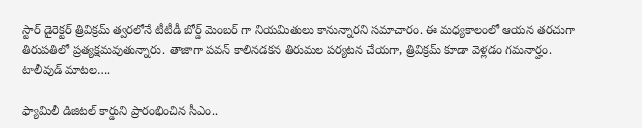స్టార్ డైరెక్టర్ త్రివిక్రమ్ త్వరలోనే టీటీడీ బోర్డ్ మెంబర్ గా నియమితులు కానున్నారని సమాచారం. ఈ మధ్యకాలంలో ఆయన తరచుగా తిరుపతిలో ప్రత్యక్షమవుతున్నారు. తాజాగా పవన్ కాలినడకన తిరుమల పర్యటన చేయగా, త్రివిక్రమ్ కూడా వెళ్లడం గమనార్హం.   టాలీవుడ్ మాటల….

ఫ్యామిలీ డిజిటల్‌ కార్డుని ప్రారంభించిన సీఎం..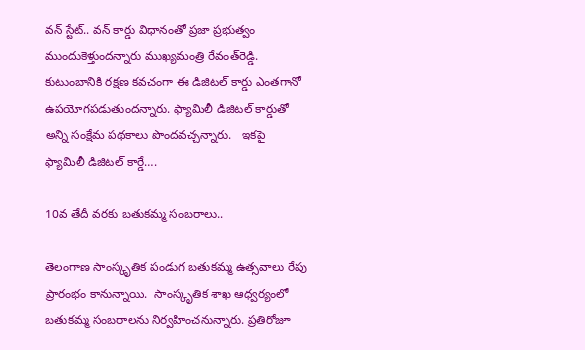వన్ స్టేట్.. వన్ కార్డు విధానంతో ప్రజా ప్రభుత్వం ముందుకెళ్తుందన్నారు ముఖ్యమంత్రి రేవంత్‌రెడ్డి. కుటుంబానికి రక్షణ కవచంగా ఈ డిజిటల్ కార్డు ఎంతగానో ఉపయోగపడుతుందన్నారు. ఫ్యామిలీ డిజిటల్ కార్డుతో అన్ని సంక్షేమ పథకాలు పొందవచ్చన్నారు.   ఇకపై ఫ్యామిలీ డిజిటల్ కార్డే….

10వ తేదీ వరకు బతుకమ్మ సంబరాలు..

తెలంగాణ సాంస్కృతిక పండుగ బతుకమ్మ ఉత్సవాలు రేపు ప్రారంభం కానున్నాయి.  సాంస్కృతిక శాఖ ఆధ్వర్యంలో బతుకమ్మ సంబరాలను నిర్వహించనున్నారు. ప్రతిరోజూ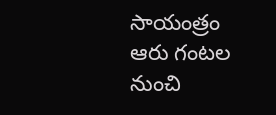సాయంత్రం ఆరు గంటల నుంచి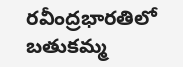రవీంద్రభారతిలో బతుకమ్మ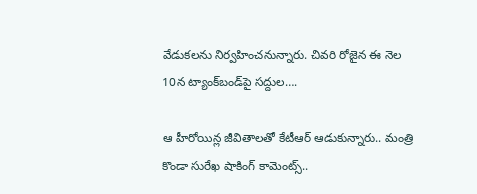వేడుకలను నిర్వహించనున్నారు. చివరి రోజైన ఈ నెల 10న ట్యాంక్‌బండ్‌పై సద్దుల….

ఆ హీరోయిన్ల జీవితాలతో కేటీఆర్ ఆడుకున్నారు.. మంత్రి కొండా సురేఖ షాకింగ్ కామెంట్స్..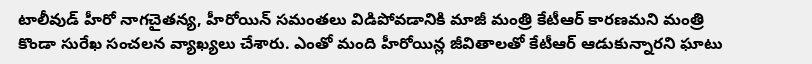టాలీవుడ్ హీరో నాగచైతన్య, హీరోయిన్ సమంతలు విడిపోవడానికి మాజీ మంత్రి కేటీఆర్ కారణమని మంత్రి కొండా సురేఖ సంచలన వ్యాఖ్యలు చేశారు. ఎంతో మంది హీరోయిన్ల జీవితాలతో కేటీఆర్ ఆడుకున్నారని ఘాటు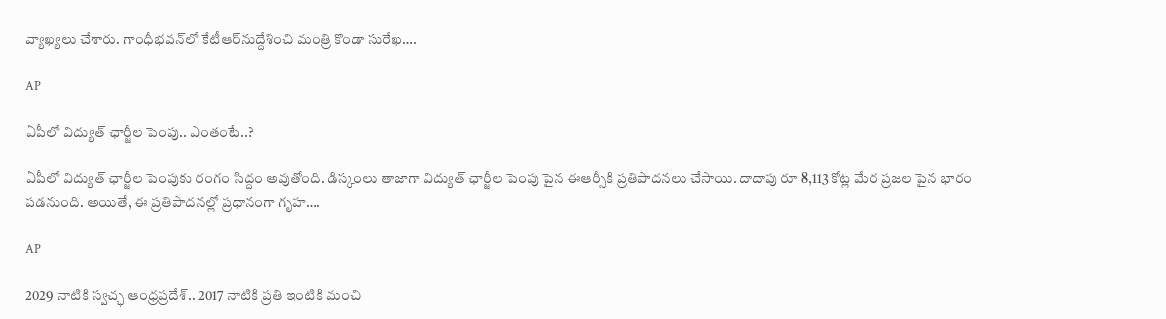వ్యాఖ్యలు చేశారు. గాంధీభవన్‌లో కేటీఆర్‌నుద్దేశించి మంత్రి కొండా సురేఖ….

AP

ఏపీలో విద్యుత్ ఛార్జీల పెంపు.. ఎంతంటే..?

ఏపీలో విద్యుత్ ఛార్జీల పెంపుకు రంగం సిద్దం అవుతోంది. డిస్కంలు తాజాగా విద్యుత్ ఛార్జీల పెంపు పైన ఈఆర్సీకి ప్రతిపాదనలు చేసాయి. దాదాపు రూ 8,113 కోట్ల మేర ప్రజల పైన భారం పడనుంది. అయితే, ఈ ప్రతిపాదనల్లో ప్రధానంగా గృహ….

AP

2029 నాటికి స్వచ్ఛ ఆంధ్రప్రదేశ్.. 2017 నాటికి ప్రతి ఇంటికి మంచి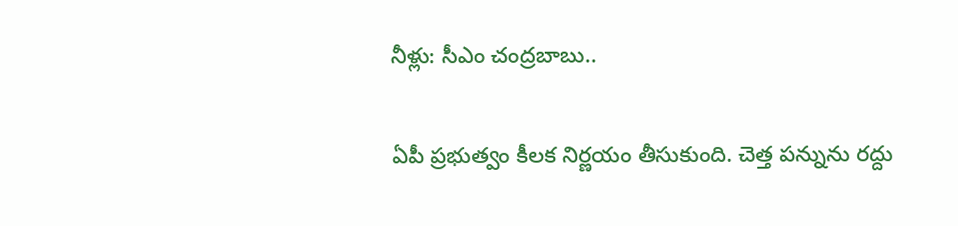నీళ్లు: సీఎం చంద్రబాబు..

ఏపీ ప్రభుత్వం కీలక నిర్ణయం తీసుకుంది. చెత్త పన్నును రద్దు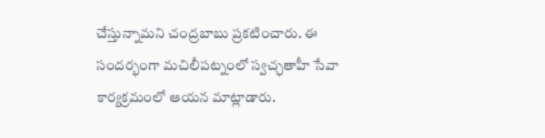చేస్తున్నామని చంద్రబాబు ప్రకటించారు. ఈ సందర్భంగా మచిలీపట్నంలో స్వచ్ఛతాహీ సేవా కార్యక్రమంలో ఆయన మాట్లాడారు.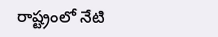రాష్ట్రంలో నేటి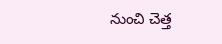నుంచి చెత్త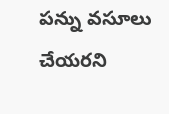పన్ను వసూలు చేయరని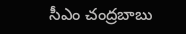సీఎం చంద్రబాబు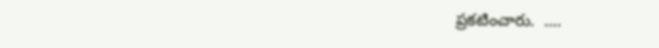ప్రకటించారు.  ….